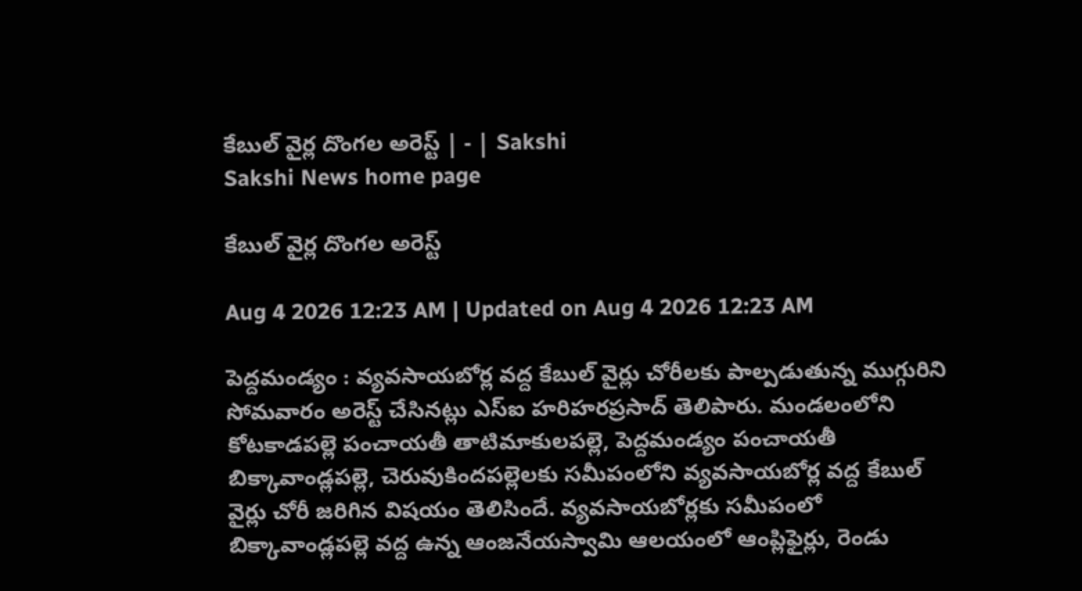కేబుల్‌ వైర్ల దొంగల అరెస్ట్‌ | - | Sakshi
Sakshi News home page

కేబుల్‌ వైర్ల దొంగల అరెస్ట్‌

Aug 4 2026 12:23 AM | Updated on Aug 4 2026 12:23 AM

పెద్దమండ్యం : వ్యవసాయబోర్ల వద్ద కేబుల్‌ వైర్లు చోరీలకు పాల్పడుతున్న ముగ్గురిని సోమవారం అరెస్ట్‌ చేసినట్లు ఎస్‌ఐ హరిహరప్రసాద్‌ తెలిపారు. మండలంలోని కోటకాడపల్లె పంచాయతీ తాటిమాకులపల్లె, పెద్దమండ్యం పంచాయతీ బిక్కావాండ్లపల్లె, చెరువుకిందపల్లెలకు సమీపంలోని వ్యవసాయబోర్ల వద్ద కేబుల్‌ వైర్లు చోరీ జరిగిన విషయం తెలిసిందే. వ్యవసాయబోర్లకు సమీపంలో బిక్కావాండ్లపల్లె వద్ద ఉన్న ఆంజనేయస్వామి ఆలయంలో ఆంప్లిఫైర్లు, రెండు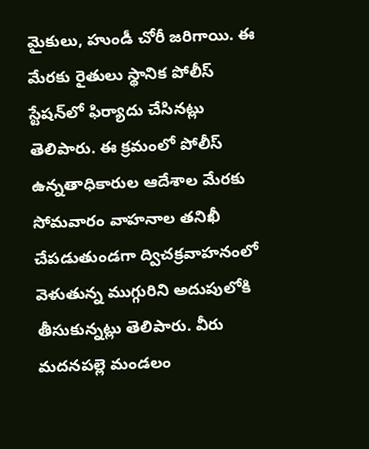మైకులు, హుండీ చోరీ జరిగాయి. ఈ మేరకు రైతులు స్థానిక పోలీస్‌ స్టేషన్‌లో ఫిర్యాదు చేసినట్లు తెలిపారు. ఈ క్రమంలో పోలీస్‌ ఉన్నతాధికారుల ఆదేశాల మేరకు సోమవారం వాహనాల తనిఖీ చేపడుతుండగా ద్విచక్రవాహనంలో వెళుతున్న ముగ్గురిని అదుపులోకి తీసుకున్నట్లు తెలిపారు. వీరు మదనపల్లె మండలం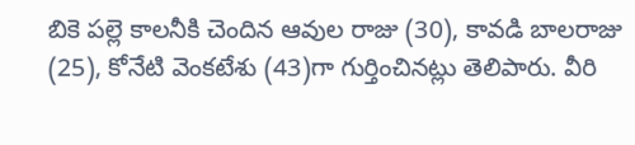బికె పల్లె కాలనీకి చెందిన ఆవుల రాజు (30), కావడి బాలరాజు (25), కోనేటి వెంకటేశు (43)గా గుర్తించినట్లు తెలిపారు. వీరి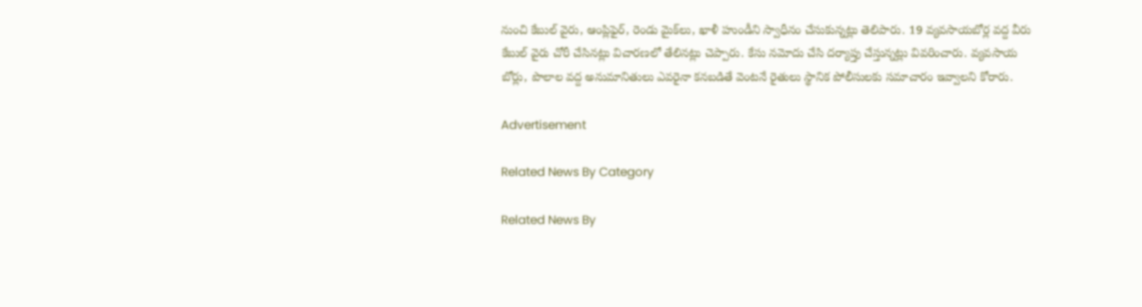నుంచి కేబుల్‌ వైరు, ఆంప్లిఫైర్‌, రెండు మైక్‌లు, ఖాళీ హుండీని స్వాధీనం చేసుకున్నట్లు తెలిపారు. 19 వ్యవసాయబోర్ల వద్ద వీరు కేబుల్‌ వైరు చోరీ చేసినట్లు విచారణలో తేలినట్లు చెప్పారు. కేసు నమోదు చేసి దర్యాప్తు చేస్తున్నట్లు వివరించారు. వ్యవసాయ బోర్లు, పొలాల వద్ద అనుమానితులు ఎవరైనా కనబడితే వెంటనే రైతులు స్థానిక పోలీసులకు సమాచారం ఇవ్వాలని కోరారు.

Advertisement

Related News By Category

Related News By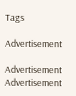Tags

Advertisement

Advertisement
Advertisement